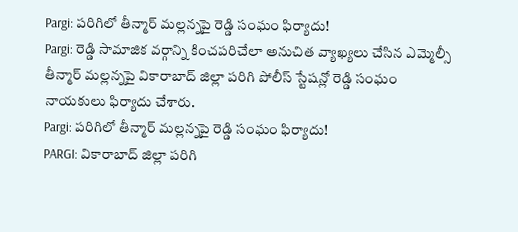Pargi: పరిగిలో తీన్మార్ మల్లన్నపై రెడ్డి సంఘం ఫిర్యాదు!
Pargi: రెడ్డి సామాజిక వర్గాన్ని కించపరిచేలా అనుచిత వ్యాఖ్యలు చేసిన ఎమ్మెల్సీ తీన్మార్ మల్లన్నపై వికారాబాద్ జిల్లా పరిగి పోలీస్ స్టేషన్లో రెడ్డి సంఘం నాయకులు ఫిర్యాదు చేశారు.
Pargi: పరిగిలో తీన్మార్ మల్లన్నపై రెడ్డి సంఘం ఫిర్యాదు!
PARGI: వికారాబాద్ జిల్లా పరిగి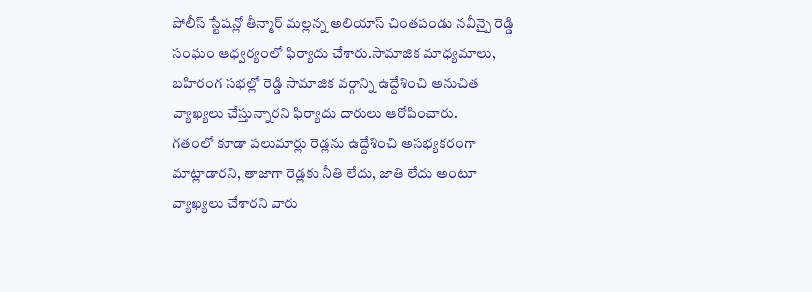పోలీస్ స్టేషన్లో తీన్మార్ మల్లన్న అలియాస్ చింతపండు నవీన్పై రెడ్డి సంఘం ఆధ్వర్యంలో ఫిర్యాదు చేశారు.సామాజిక మాధ్యమాలు, బహిరంగ సభల్లో రెడ్డి సామాజిక వర్గాన్ని ఉద్దేశించి అనుచిత వ్యాఖ్యలు చేస్తున్నారని ఫిర్యాదు దారులు ఆరోపించారు.
గతంలో కూడా పలుమార్లు రెడ్లను ఉద్దేశించి అసభ్యకరంగా మాట్లాడారని, తాజాగా రెడ్లకు నీతి లేదు, జాతి లేదు అంటూ వ్యాఖ్యలు చేశారని వారు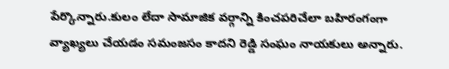పేర్కొన్నారు.కులం లేదా సామాజిక వర్గాన్ని కించపరిచేలా బహిరంగంగా వ్యాఖ్యలు చేయడం సమంజసం కాదని రెడ్డి సంఘం నాయకులు అన్నారు.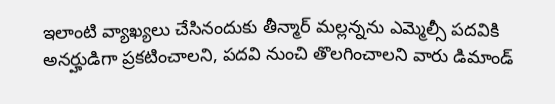ఇలాంటి వ్యాఖ్యలు చేసినందుకు తీన్మార్ మల్లన్నను ఎమ్మెల్సీ పదవికి అనర్హుడిగా ప్రకటించాలని, పదవి నుంచి తొలగించాలని వారు డిమాండ్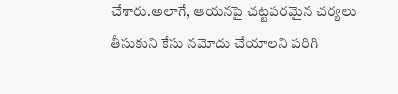చేశారు.అలాగే, ఆయనపై చట్టపరమైన చర్యలు తీసుకుని కేసు నమోదు చేయాలని పరిగి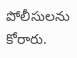పోలీసులను కోరారు.